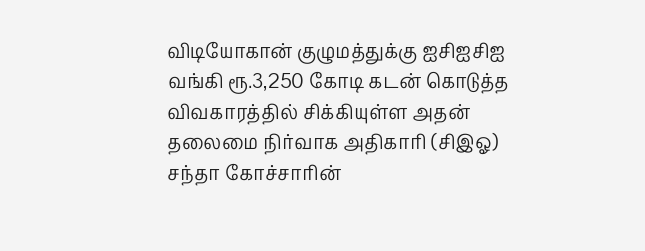விடியோகான் குழுமத்துக்கு ஐசிஐசிஐ வங்கி ரூ.3,250 கோடி கடன் கொடுத்த விவகாரத்தில் சிக்கியுள்ள அதன் தலைமை நிர்வாக அதிகாரி (சிஇஓ) சந்தா கோச்சாரின்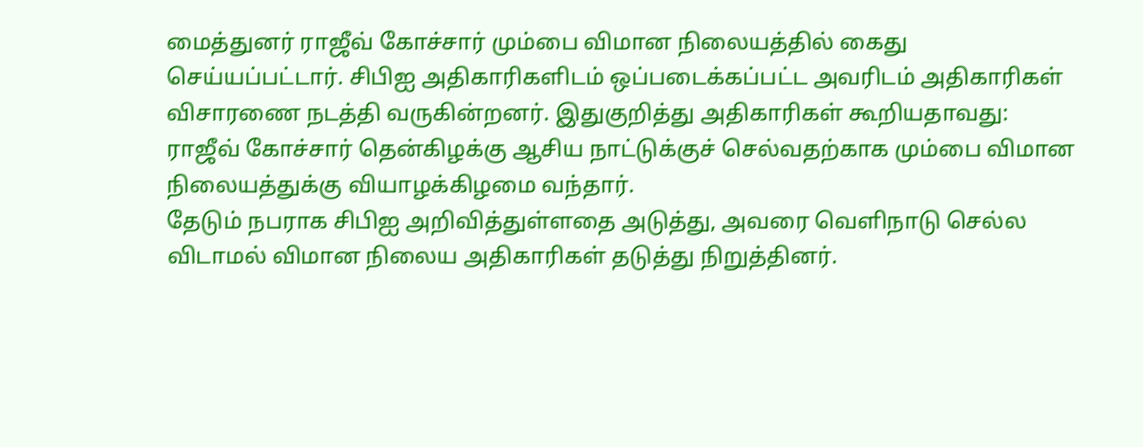மைத்துனர் ராஜீவ் கோச்சார் மும்பை விமான நிலையத்தில் கைது செய்யப்பட்டார். சிபிஐ அதிகாரிகளிடம் ஒப்படைக்கப்பட்ட அவரிடம் அதிகாரிகள் விசாரணை நடத்தி வருகின்றனர். இதுகுறித்து அதிகாரிகள் கூறியதாவது:
ராஜீவ் கோச்சார் தென்கிழக்கு ஆசிய நாட்டுக்குச் செல்வதற்காக மும்பை விமான நிலையத்துக்கு வியாழக்கிழமை வந்தார்.
தேடும் நபராக சிபிஐ அறிவித்துள்ளதை அடுத்து, அவரை வெளிநாடு செல்ல விடாமல் விமான நிலைய அதிகாரிகள் தடுத்து நிறுத்தினர்.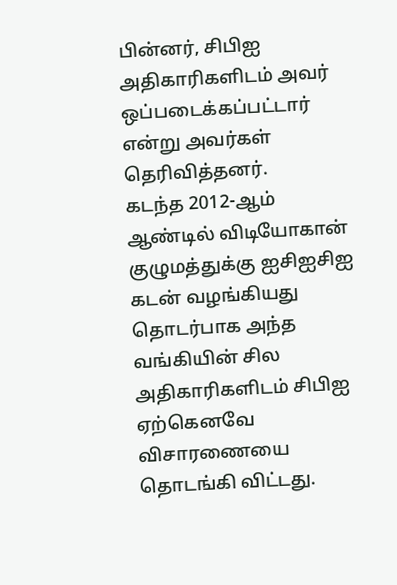பின்னர், சிபிஐ அதிகாரிகளிடம் அவர் ஒப்படைக்கப்பட்டார் என்று அவர்கள் தெரிவித்தனர்.
கடந்த 2012-ஆம் ஆண்டில் விடியோகான் குழுமத்துக்கு ஐசிஐசிஐ கடன் வழங்கியது தொடர்பாக அந்த வங்கியின் சில அதிகாரிகளிடம் சிபிஐ ஏற்கெனவே விசாரணையை தொடங்கி விட்டது.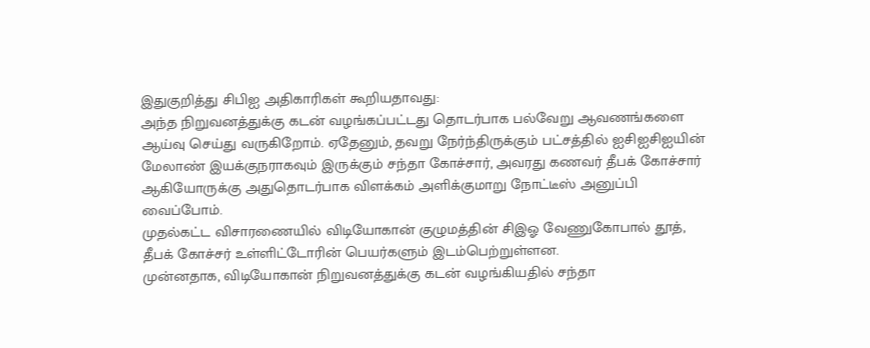இதுகுறித்து சிபிஐ அதிகாரிகள் கூறியதாவது:
அந்த நிறுவனத்துக்கு கடன் வழங்கப்பட்டது தொடர்பாக பல்வேறு ஆவணங்களை ஆய்வு செய்து வருகிறோம். ஏதேனும், தவறு நேர்ந்திருக்கும் பட்சத்தில் ஐசிஐசிஐயின் மேலாண் இயக்குநராகவும் இருக்கும் சந்தா கோச்சார், அவரது கணவர் தீபக் கோச்சார் ஆகியோருக்கு அதுதொடர்பாக விளக்கம் அளிக்குமாறு நோட்டீஸ் அனுப்பி வைப்போம்.
முதல்கட்ட விசாரணையில் விடியோகான் குழுமத்தின் சிஇஓ வேணுகோபால் தூத், தீபக் கோச்சர் உள்ளிட்டோரின் பெயர்களும் இடம்பெற்றுள்ளன.
முன்னதாக, விடியோகான் நிறுவனத்துக்கு கடன் வழங்கியதில் சந்தா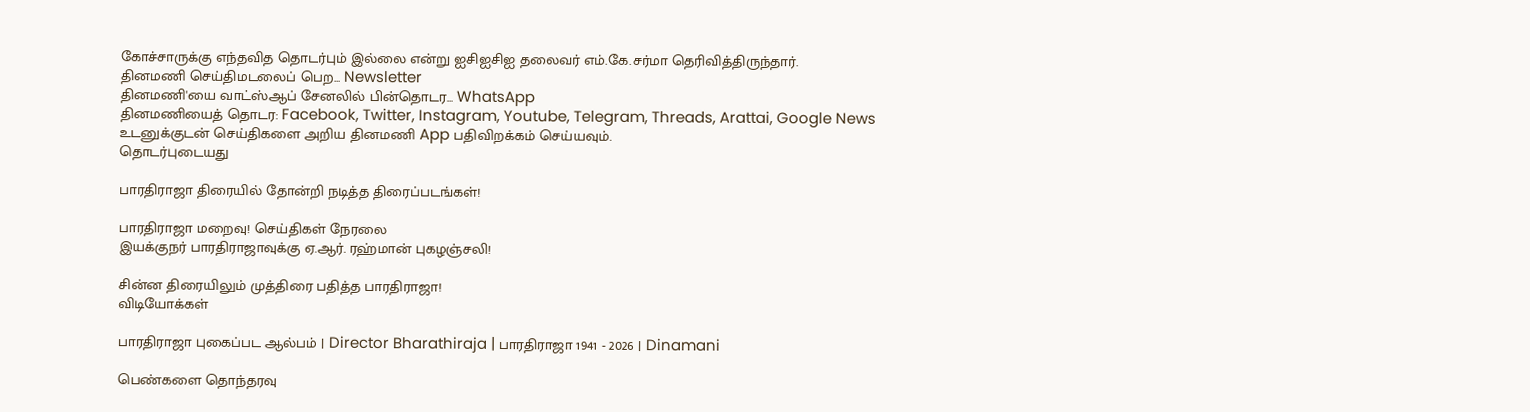கோச்சாருக்கு எந்தவித தொடர்பும் இல்லை என்று ஐசிஐசிஐ தலைவர் எம்.கே.சர்மா தெரிவித்திருந்தார்.
தினமணி செய்திமடலைப் பெற... Newsletter
தினமணி'யை வாட்ஸ்ஆப் சேனலில் பின்தொடர... WhatsApp
தினமணியைத் தொடர: Facebook, Twitter, Instagram, Youtube, Telegram, Threads, Arattai, Google News
உடனுக்குடன் செய்திகளை அறிய தினமணி App பதிவிறக்கம் செய்யவும்.
தொடர்புடையது

பாரதிராஜா திரையில் தோன்றி நடித்த திரைப்படங்கள்!

பாரதிராஜா மறைவு! செய்திகள் நேரலை
இயக்குநர் பாரதிராஜாவுக்கு ஏ.ஆர். ரஹ்மான் புகழஞ்சலி!

சின்ன திரையிலும் முத்திரை பதித்த பாரதிராஜா!
விடியோக்கள்

பாரதிராஜா புகைப்பட ஆல்பம் | Director Bharathiraja | பாரதிராஜா 1941 - 2026 | Dinamani

பெண்களை தொந்தரவு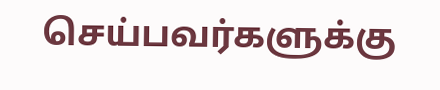செய்பவர்களுக்கு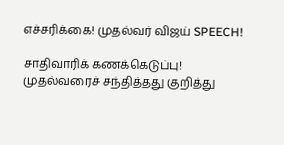எச்சரிக்கை! முதல்வர் விஜய் SPEECH!

சாதிவாரிக் கணக்கெடுப்பு! முதல்வரைச் சந்தித்தது குறித்து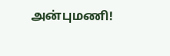அன்புமணி!